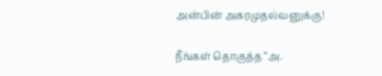அன்பின் அகரமுதல்வனுக்கு!

நீங்கள் தொகுத்த “அ.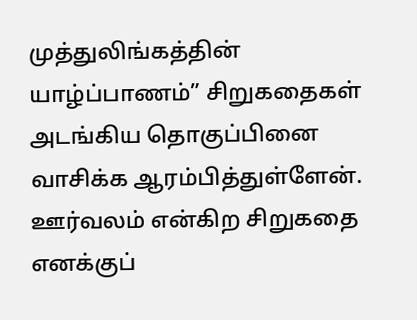முத்துலிங்கத்தின் யாழ்ப்பாணம்” சிறுகதைகள் அடங்கிய தொகுப்பினை வாசிக்க ஆரம்பித்துள்ளேன். ஊர்வலம் என்கிற சிறுகதை எனக்குப்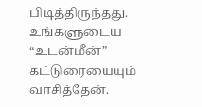பிடித்திருந்தது. உங்களுடைய “உடன்மீன்” கட்டுரையையும் வாசித்தேன்.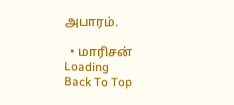அபாரம்.

  • மாரிசன்
Loading
Back To Top